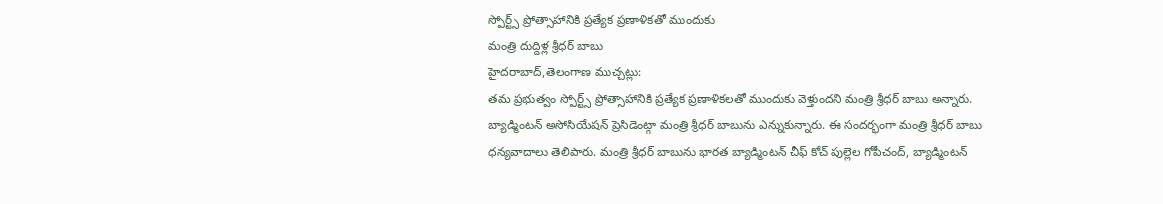స్పోర్ట్స్ ప్రోత్సాహానికి ప్రత్యేక ప్రణాళికతో ముందుకు
మంత్రి దుద్దిళ్ల శ్రీధర్ బాబు
హైదరాబాద్,తెలంగాణ ముచ్చట్లు:
తమ ప్రభుత్వం స్పోర్ట్స్ ప్రోత్సాహానికి ప్రత్యేక ప్రణాళికలతో ముందుకు వెళ్తుందని మంత్రి శ్రీధర్ బాబు అన్నారు. బ్యాడ్మింటన్ అసోసియేషన్ ప్రెసిడెంట్గా మంత్రి శ్రీధర్ బాబును ఎన్నుకున్నారు. ఈ సందర్భంగా మంత్రి శ్రీధర్ బాబు ధన్యవాదాలు తెలిపారు. మంత్రి శ్రీధర్ బాబును భారత బ్యాడ్మింటన్ చీఫ్ కోచ్ పుల్లెల గోపీచంద్, బ్యాడ్మింటన్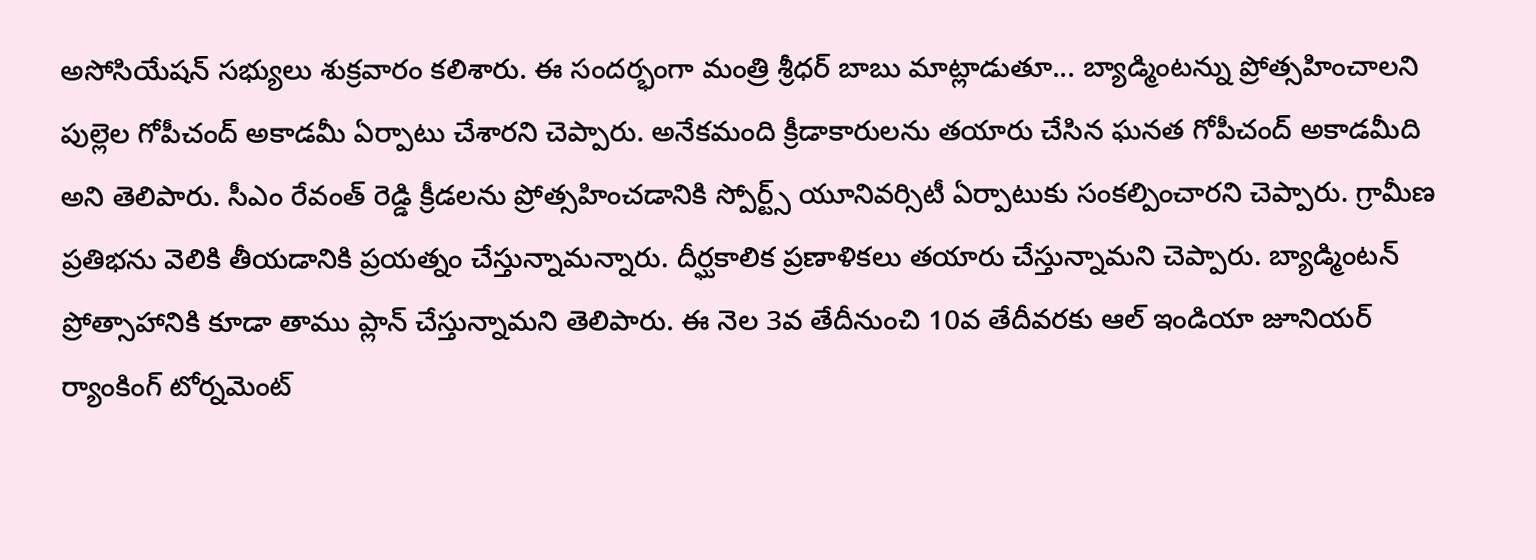అసోసియేషన్ సభ్యులు శుక్రవారం కలిశారు. ఈ సందర్భంగా మంత్రి శ్రీధర్ బాబు మాట్లాడుతూ... బ్యాడ్మింటన్ను ప్రోత్సహించాలని పుల్లెల గోపీచంద్ అకాడమీ ఏర్పాటు చేశారని చెప్పారు. అనేకమంది క్రీడాకారులను తయారు చేసిన ఘనత గోపీచంద్ అకాడమీది అని తెలిపారు. సీఎం రేవంత్ రెడ్డి క్రీడలను ప్రోత్సహించడానికి స్పోర్ట్స్ యూనివర్సిటీ ఏర్పాటుకు సంకల్పించారని చెప్పారు. గ్రామీణ ప్రతిభను వెలికి తీయడానికి ప్రయత్నం చేస్తున్నామన్నారు. దీర్ఘకాలిక ప్రణాళికలు తయారు చేస్తున్నామని చెప్పారు. బ్యాడ్మింటన్ ప్రోత్సాహానికి కూడా తాము ప్లాన్ చేస్తున్నామని తెలిపారు. ఈ నెల 3వ తేదీనుంచి 10వ తేదీవరకు ఆల్ ఇండియా జూనియర్ ర్యాంకింగ్ టోర్నమెంట్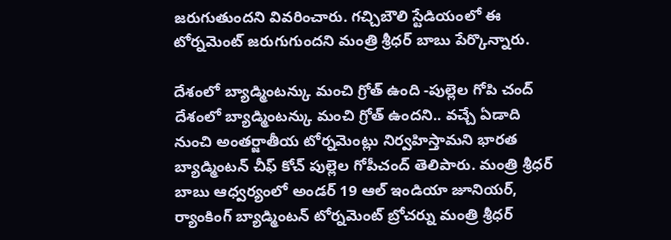జరుగుతుందని వివరించారు. గచ్చిబౌలి స్టేడియంలో ఈ టోర్నమెంట్ జరుగుగుందని మంత్రి శ్రీధర్ బాబు పేర్కొన్నారు.

దేశంలో బ్యాడ్మింటన్కు మంచి గ్రోత్ ఉంది -పుల్లెల గోపి చంద్
దేశంలో బ్యాడ్మింటన్కు మంచి గ్రోత్ ఉందని.. వచ్చే ఏడాది నుంచి అంతర్జాతీయ టోర్నమెంట్లు నిర్వహిస్తామని భారత బ్యాడ్మింటన్ చీఫ్ కోచ్ పుల్లెల గోపీచంద్ తెలిపారు. మంత్రి శ్రీధర్ బాబు ఆధ్వర్యంలో అండర్ 19 ఆల్ ఇండియా జూనియర్, ర్యాంకింగ్ బ్యాడ్మింటన్ టోర్నమెంట్ బ్రోచర్ను మంత్రి శ్రీధర్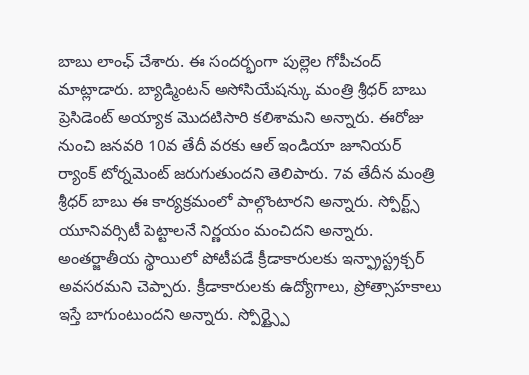బాబు లాంఛ్ చేశారు. ఈ సందర్భంగా పుల్లెల గోపీచంద్ మాట్లాడారు. బ్యాడ్మింటన్ అసోసియేషన్కు మంత్రి శ్రీధర్ బాబు ప్రెసిడెంట్ అయ్యాక మొదటిసారి కలిశామని అన్నారు. ఈరోజు నుంచి జనవరి 10వ తేదీ వరకు ఆల్ ఇండియా జూనియర్ ర్యాంక్ టోర్నమెంట్ జరుగుతుందని తెలిపారు. 7వ తేదీన మంత్రి శ్రీధర్ బాబు ఈ కార్యక్రమంలో పాల్గొంటారని అన్నారు. స్పోర్ట్స్ యూనివర్సిటీ పెట్టాలనే నిర్ణయం మంచిదని అన్నారు. అంతర్జాతీయ స్థాయిలో పోటీపడే క్రీడాకారులకు ఇన్ఫ్రాస్ట్రక్చర్ అవసరమని చెప్పారు. క్రీడాకారులకు ఉద్యోగాలు, ప్రోత్సాహకాలు ఇస్తే బాగుంటుందని అన్నారు. స్పోర్ట్స్పై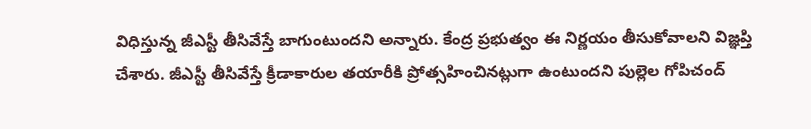విధిస్తున్న జీఎస్టీ తీసివేస్తే బాగుంటుందని అన్నారు. కేంద్ర ప్రభుత్వం ఈ నిర్ణయం తీసుకోవాలని విజ్ఞప్తి చేశారు. జీఎస్టీ తీసివేస్తే క్రీడాకారుల తయారీకి ప్రోత్సహించినట్లుగా ఉంటుందని పుల్లెల గోపిచంద్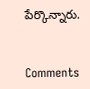పేర్కొన్నారు.


Comments